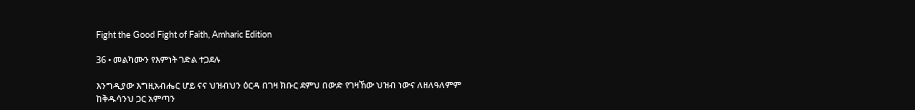Fight the Good Fight of Faith, Amharic Edition

36 • መልካሙን የእምነት ገድል ተጋደሉ

እንግዲያው እግዚአብሔር ሆይ ናና ህዝብህን ዕርዳ በገዛ ክቡር ደምህ በውድ የገዛኸው ህዝብ ነውና ለዘለዓለምም ከቅዱሳንህ ጋር አምጣን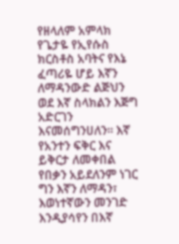የዘላለም አምላክ የጌታዬ የኢየሱስ ክርስቶስ አባትና የእኔ ፈጣሪዬ ሆይ እኛን ለማዳንውድ ልጅህን ወደ እኛ ስላክልን እጅግ አድርገን እናመሰግንሀለን። እኛ የአንተን ፍቅር እና ይቅርታ ለመቀበል የበቃን አይደለንም ነገር ግን እኛን ለማዳን፣ እወነተኛውን መንገድ እንዲያሳየን በእኛ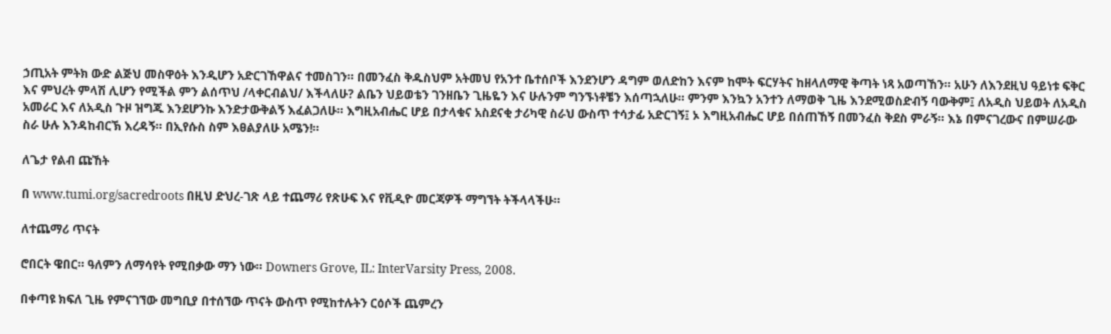ኃጢአት ምትክ ውድ ልጅህ መስዋዕት እንዲሆን አድርገኸዋልና ተመስገን። በመንፈስ ቅዱስህም አትመህ የአንተ ቤተሰቦች እንደንሆን ዳግም ወለድከን እናም ከሞት ፍርሃትና ከዘላለማዊ ቅጣት ነጻ አወጣኸን። አሁን ለእንደዚህ ዓይነቱ ፍቅር እና ምህረት ምላሽ ሊሆን የሚችል ምን ልሰጥህ /ላቀርብልህ/ እችላለሁ? ልቤን ህይወቴን ገንዘቤን ጊዜዬን እና ሁሉንም ግንኙነቶቼን እሰጣኋለሁ። ምንም እንኳን አንተን ለማወቅ ጊዜ እንደሚወስድብኝ ባውቅም፤ ለአዲስ ህይወት ለአዲስ አመራር እና ለአዲስ ጉዞ ዝግጁ እንደሆንኩ እንድታውቅልኝ እፈልጋለሁ። እግዚአብሔር ሆይ በታላቁና አስደናቂ ታሪካዊ ስራህ ውስጥ ተሳታፊ አድርገኝ፤ ኦ እግዚአብሔር ሆይ በሰጠኸኝ በመንፈስ ቅደስ ምራኝ። እኔ በምናገረውና በምሠራው ስራ ሁሉ እንዳከብርኽ እረዳኝ። በኢየሱስ ስም እፀልያለሁ አሜን!።

ለጌታ የልብ ጩኸት

በ www.tumi.org/sacredroots በዚህ ድህረ-ገጽ ላይ ተጨማሪ የጽሁፍ እና የቪዲዮ መርጃዎች ማግኘት ትችላላችሁ።

ለተጨማሪ ጥናት

ሮበርት ዌበር። ዓለምን ለማሳየት የሚበቃው ማን ነው። Downers Grove, IL: InterVarsity Press, 2008.

በቀጣዩ ክፍለ ጊዜ የምናገኘው መግቢያ በተሰኘው ጥናት ውስጥ የሚከተሉትን ርዕሶች ጨምረን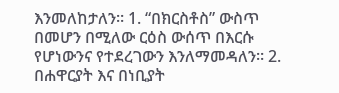እንመለከታለን። 1. “በክርስቶስ” ውስጥ በመሆን በሚለው ርዕስ ውሰጥ በእርሱ የሆነውንና የተደረገውን እንለማመዳለን። 2. በሐዋርያት እና በነቢያት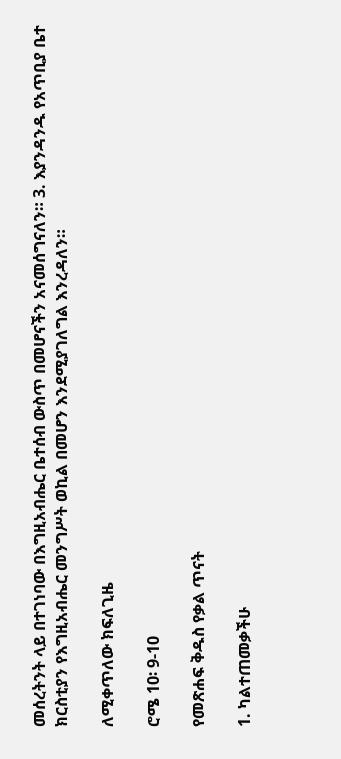መሰረትንት ላይ በተገነባው በእግዚአብሔር ቤተሰብ ውስጥ በመሆናችን አናመሰግናለን። 3. እያንዳንዱ የአጥቢያ ቤተ ክርስቲያን የእግዚአብሔር መንግሥት ወኪል በመሆን እንደሚያገለግል እንረዳለን።

ለሚቀጥለው ክፍለጊዜ

ሮሜ 10፡ 9-10

የመጽሐፍ ቅዱስ የቃል ጥናት

1. ካልተጠመቃችሁ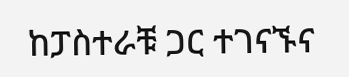ከፓስተራቹ ጋር ተገናኙና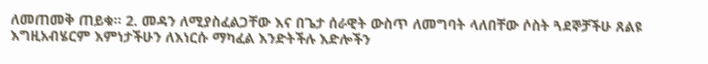ለመጠመቅ ጠይቁ። 2. መዳን ለሚያስፈልጋቸው እና በጌታ ሰራዊት ውስጥ ለመግባት ላለበቸው ሶስት ጓደኞቻችሁ ጸልዩ እግዚአብሄርም እምነታችሁን ለእነርሱ ማካፈል እንድትችሉ እድሎችን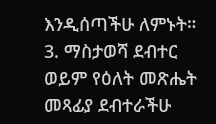እንዲሰጣችሁ ለምኑት። 3. ማስታወሻ ደብተር ወይም የዕለት መጽሔት መጻፊያ ደብተራችሁ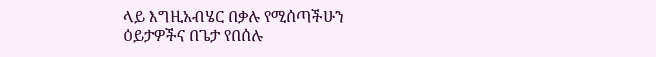ላይ እግዚአብሄር በቃሉ የሚሰጣችሁን ዕይታዎችና በጌታ የበሰሉ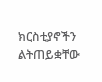ክርስቲያኖችን ልትጠይቋቸው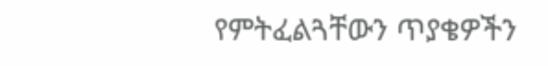የምትፈልጓቸውን ጥያቄዎችን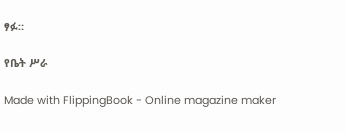ፃፉ።

የቤት ሥራ

Made with FlippingBook - Online magazine maker